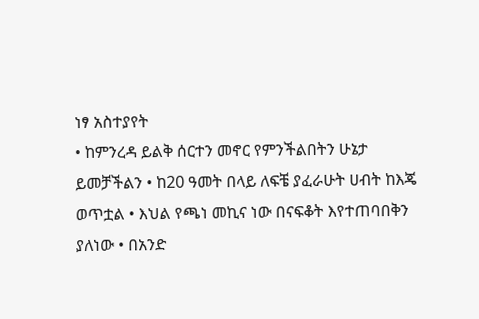ነፃ አስተያየት
• ከምንረዳ ይልቅ ሰርተን መኖር የምንችልበትን ሁኔታ ይመቻችልን • ከ20 ዓመት በላይ ለፍቼ ያፈራሁት ሀብት ከእጄ ወጥቷል • እህል የጫነ መኪና ነው በናፍቆት እየተጠባበቅን ያለነው • በአንድ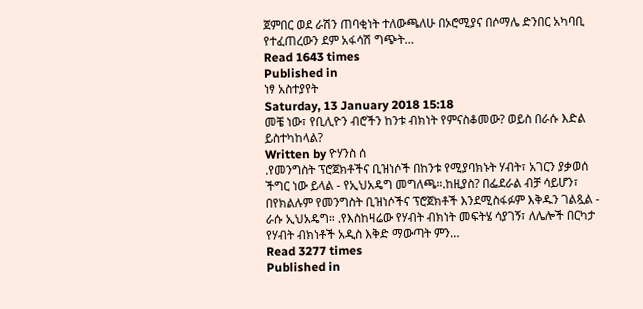ጀምበር ወደ ራሽን ጠባቂነት ተለውጫለሁ በኦሮሚያና በሶማሌ ድንበር አካባቢ የተፈጠረውን ደም አፋሳሽ ግጭት…
Read 1643 times
Published in
ነፃ አስተያየት
Saturday, 13 January 2018 15:18
መቼ ነው፣ የቢሊዮን ብሮችን ከንቱ ብክነት የምናስቆመው? ወይስ በራሱ እድል ይስተካከላል?
Written by ዮሃንስ ሰ
.የመንግስት ፕሮጀክቶችና ቢዝነሶች በከንቱ የሚያባክኑት ሃብት፣ አገርን ያቃወሰ ችግር ነው ይላል - የኢህአዴግ መግለጫ።.ከዚያስ? በፌደራል ብቻ ሳይሆን፣ በየክልሉም የመንግስት ቢዝነሶችና ፕሮጀክቶች እንደሚስፋፉም እቅዱን ገልጿል - ራሱ ኢህአዴግ። .የእስከዛሬው የሃብት ብክነት መፍትሄ ሳያገኝ፣ ለሌሎች በርካታ የሃብት ብክነቶች አዲስ እቅድ ማውጣት ምን…
Read 3277 times
Published in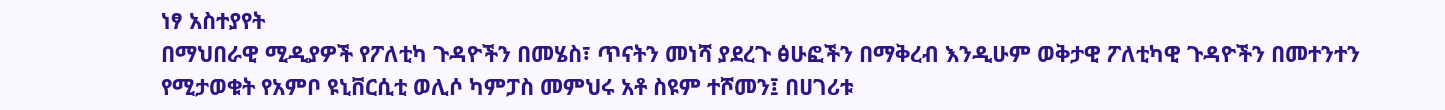ነፃ አስተያየት
በማህበራዊ ሚዲያዎች የፖለቲካ ጉዳዮችን በመሄስ፣ ጥናትን መነሻ ያደረጉ ፅሁፎችን በማቅረብ እንዲሁም ወቅታዊ ፖለቲካዊ ጉዳዮችን በመተንተን የሚታወቁት የአምቦ ዩኒቨርሲቲ ወሊሶ ካምፓስ መምህሩ አቶ ስዩም ተሾመን፤ በሀገሪቱ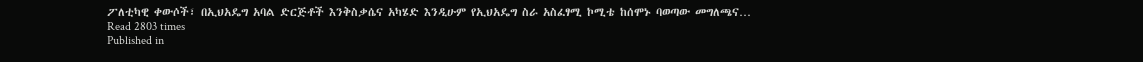ፖለቲካዊ ቀውሶች፣ በኢህአዴግ አባል ድርጅቶች እንቅስቃሴና አካሄድ እንዲሁም የኢህአዴግ ስራ አስፈፃሚ ኮሚቴ ከሰሞኑ ባወጣው መግለጫና…
Read 2803 times
Published in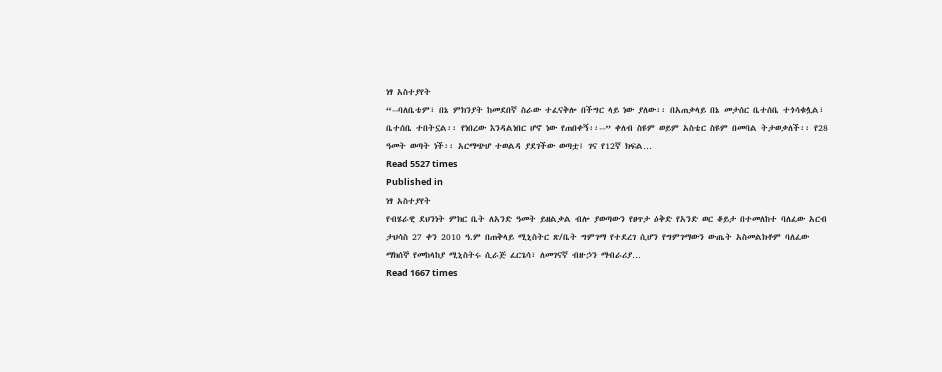ነፃ አስተያየት
“--ባለቤቴም፣ በኔ ምክንያት ከመደበኛ ስራው ተፈናቅሎ በችግር ላይ ነው ያለው፡፡ በአጠቃላይ በኔ መታሰር ቤተሰቤ ተጎሳቁሏል፣ ቤተሰቤ ተበትኗል፡፡ የነበረው እንዳልነበር ሆኖ ነው የጠበቀኝ፡፡--” ቀለብ ስዩም ወይም አስቴር ስዩም በመባል ትታወቃለች፡፡ የ28 ዓመት ወጣት ነች፡፡ አርማጭሆ ተወልዳ ያደገችው ወጣቷ፤ ገና የ12ኛ ክፍል…
Read 5527 times
Published in
ነፃ አስተያየት
የብሄራዊ ደህንነት ምክር ቤት ለአንድ ዓመት ይዘልቃል ብሎ ያወጣውን የፀጥታ ዕቅድ የአንድ ወር ቆይታ በተመለከተ ባለፈው አርብ ታህሳስ 27 ቀን 2010 ዓ.ም በጠቅላይ ሚኒስትር ጽ/ቤት ግምገማ የተደረገ ሲሆን የግምገማውን ውጤት አስመልክቶም ባለፈው ማክሰኞ የመከላከያ ሚኒስትሩ ሲራጅ ፈርጌሳ፣ ለመገናኛ ብዙኃን ማብራሪያ…
Read 1667 times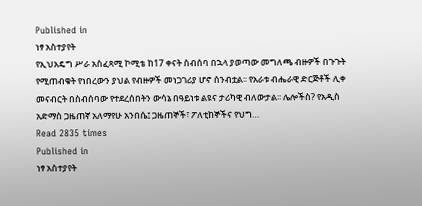Published in
ነፃ አስተያየት
የኢህአዴግ ሥራ አስፈጻሚ ኮሚቴ ከ17 ቀናት ስብሰባ በኋላ ያወጣው መግለጫ ብዙዎች በጉጉት የሚጠብቁት የነበረውን ያህል የብዙዎች መነጋገሪያ ሆኖ ሰንብቷል፡፡ የአራቱ ብሔራዊ ድርጅቶች ሊቀ መናብርት በስብሰባው የተደረሰበትን ውሳኔ በዓይነቱ ልዩና ታሪካዊ ብለውታል፡፡ ሌሎችስ? የአዲስ አድማስ ጋዜጠኛ አለማየሁ አንበሴ፤ ጋዜጠኞች፣ ፖለቲከኞችና የህግ…
Read 2835 times
Published in
ነፃ አስተያየት